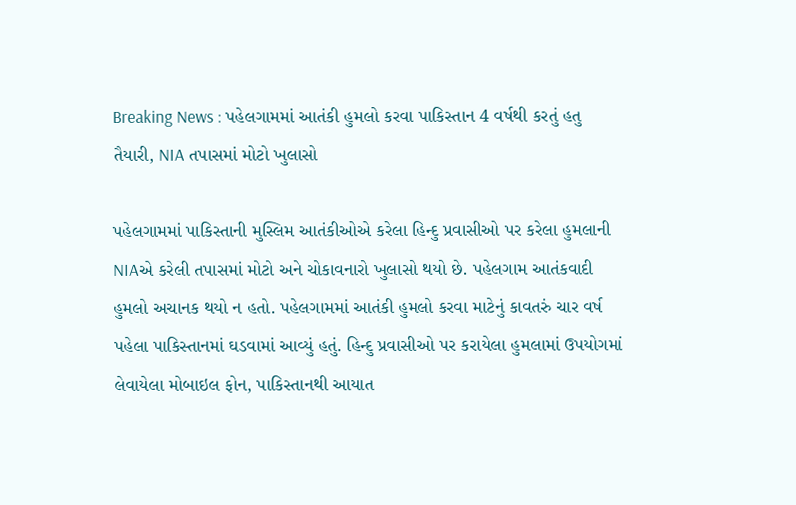Breaking News : પહેલગામમાં આતંકી હુમલો કરવા પાકિસ્તાન 4 વર્ષથી કરતું હતુ તૈયારી, NIA તપાસમાં મોટો ખુલાસો

પહેલગામમાં પાકિસ્તાની મુસ્લિમ આતંકીઓએ કરેલા હિન્દુ પ્રવાસીઓ પર કરેલા હુમલાની NIAએ કરેલી તપાસમાં મોટો અને ચોકાવનારો ખુલાસો થયો છે. પહેલગામ આતંકવાદી હુમલો અચાનક થયો ન હતો. પહેલગામમાં આતંકી હુમલો કરવા માટેનું કાવતરું ચાર વર્ષ પહેલા પાકિસ્તાનમાં ઘડવામાં આવ્યું હતું. હિન્દુ પ્રવાસીઓ પર કરાયેલા હુમલામાં ઉપયોગમાં લેવાયેલા મોબાઇલ ફોન, પાકિસ્તાનથી આયાત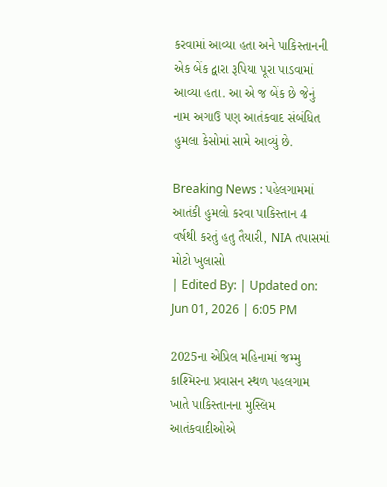કરવામાં આવ્યા હતા અને પાકિસ્તાનની એક બેંક દ્વારા રૂપિયા પૂરા પાડવામાં આવ્યા હતા. આ એ જ બેંક છે જેનું નામ અગાઉ પણ આતંકવાદ સંબંધિત હુમલા કેસોમાં સામે આવ્યું છે.

Breaking News : પહેલગામમાં આતંકી હુમલો કરવા પાકિસ્તાન 4 વર્ષથી કરતું હતુ તૈયારી, NIA તપાસમાં મોટો ખુલાસો
| Edited By: | Updated on: Jun 01, 2026 | 6:05 PM

2025ના એપ્રિલ મહિનામાં જમ્મુ કાશ્મિરના પ્રવાસન સ્થળ પહલગામ ખાતે પાકિસ્તાનના મુસ્લિમ આતંકવાદીઓએ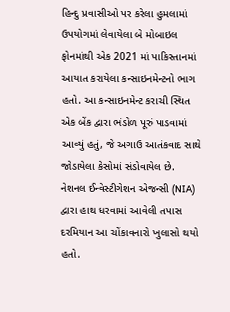હિન્દુ પ્રવાસીઓ પર કરેલા હુમલામાં ઉપયોગમાં લેવાયેલા બે મોબાઇલ ફોનમાંથી એક 2021 માં પાકિસ્તાનમાં આયાત કરાયેલા કન્સાઇનમેન્ટનો ભાગ હતો. આ કન્સાઇનમેન્ટ કરાચી સ્થિત એક બેંક દ્વારા ભંડોળ પૂરું પાડવામાં આવ્યું હતું, જે અગાઉ આતંકવાદ સાથે જોડાયેલા કેસોમાં સંડોવાયેલ છે. નેશનલ ઈન્વેસ્ટીગેશન એજન્સી (NIA) દ્વારા હાથ ધરવામાં આવેલી તપાસ દરમિયાન આ ચોંકાવનારો ખુલાસો થયો હતો.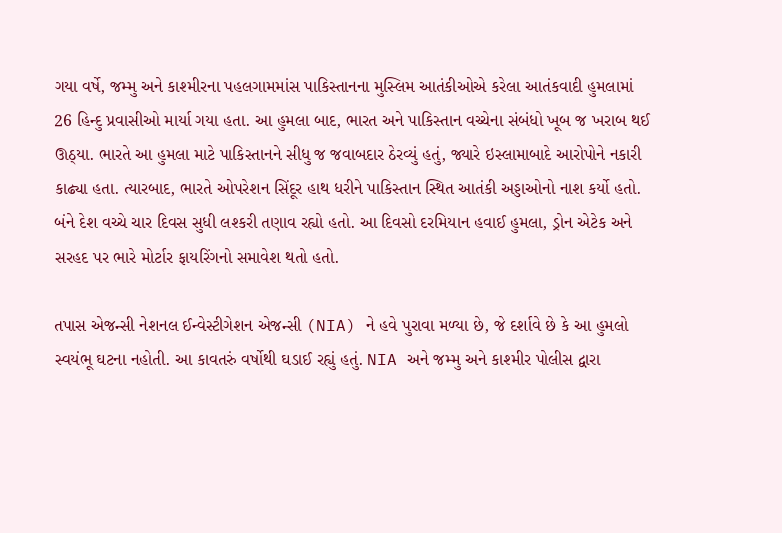ગયા વર્ષે, જમ્મુ અને કાશ્મીરના પહલગામમાંસ પાકિસ્તાનના મુસ્લિમ આતંકીઓએ કરેલા આતંકવાદી હુમલામાં 26 હિન્દુ પ્રવાસીઓ માર્યા ગયા હતા. આ હુમલા બાદ, ભારત અને પાકિસ્તાન વચ્ચેના સંબંધો ખૂબ જ ખરાબ થઈ ઊઠ્યા. ભારતે આ હુમલા માટે પાકિસ્તાનને સીધુ જ જવાબદાર ઠેરવ્યું હતું, જ્યારે ઇસ્લામાબાદે આરોપોને નકારી કાઢ્યા હતા. ત્યારબાદ, ભારતે ઓપરેશન સિંદૂર હાથ ધરીને પાકિસ્તાન સ્થિત આતંકી અડ્ડાઓનો નાશ કર્યો હતો. બંને દેશ વચ્ચે ચાર દિવસ સુધી લશ્કરી તણાવ રહ્યો હતો. આ દિવસો દરમિયાન હવાઈ હુમલા, ડ્રોન એટેક અને સરહદ પર ભારે મોર્ટાર ફાયરિંગનો સમાવેશ થતો હતો.

તપાસ એજન્સી નેશનલ ઈન્વેસ્ટીગેશન એજન્સી (NIA) ને હવે પુરાવા મળ્યા છે, જે દર્શાવે છે કે આ હુમલો સ્વયંભૂ ઘટના નહોતી. આ કાવતરું વર્ષોથી ઘડાઈ રહ્યું હતું. NIA અને જમ્મુ અને કાશ્મીર પોલીસ દ્વારા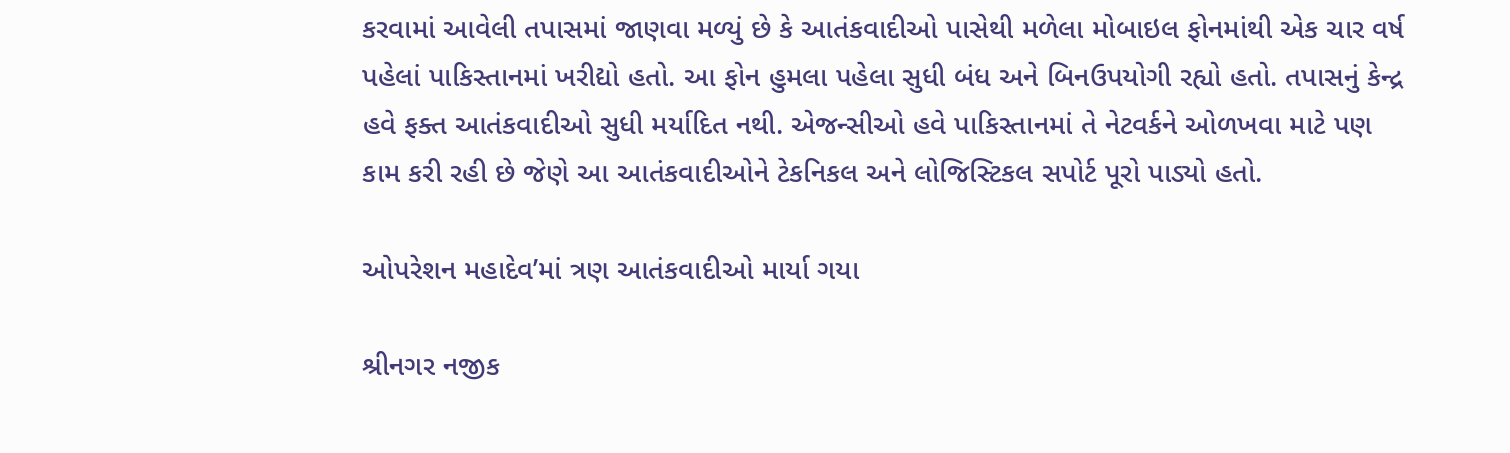કરવામાં આવેલી તપાસમાં જાણવા મળ્યું છે કે આતંકવાદીઓ પાસેથી મળેલા મોબાઇલ ફોનમાંથી એક ચાર વર્ષ પહેલાં પાકિસ્તાનમાં ખરીદ્યો હતો. આ ફોન હુમલા પહેલા સુધી બંધ અને બિનઉપયોગી રહ્યો હતો. તપાસનું કેન્દ્ર હવે ફક્ત આતંકવાદીઓ સુધી મર્યાદિત નથી. એજન્સીઓ હવે પાકિસ્તાનમાં તે નેટવર્કને ઓળખવા માટે પણ કામ કરી રહી છે જેણે આ આતંકવાદીઓને ટેકનિકલ અને લોજિસ્ટિકલ સપોર્ટ પૂરો પાડ્યો હતો.

ઓપરેશન મહાદેવ’માં ત્રણ આતંકવાદીઓ માર્યા ગયા

શ્રીનગર નજીક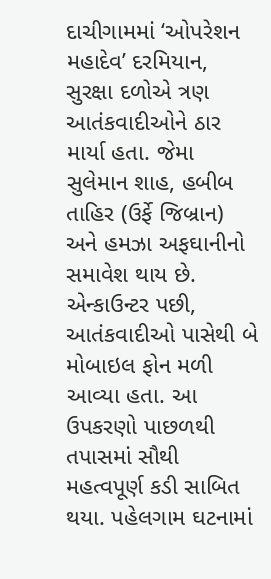દાચીગામમાં ‘ઓપરેશન મહાદેવ’ દરમિયાન, સુરક્ષા દળોએ ત્રણ આતંકવાદીઓને ઠાર માર્યા હતા. જેમા સુલેમાન શાહ, હબીબ તાહિર (ઉર્ફે જિબ્રાન) અને હમઝા અફઘાનીનો સમાવેશ થાય છે. એન્કાઉન્ટર પછી, આતંકવાદીઓ પાસેથી બે મોબાઇલ ફોન મળી આવ્યા હતા. આ ઉપકરણો પાછળથી તપાસમાં સૌથી મહત્વપૂર્ણ કડી સાબિત થયા. પહેલગામ ઘટનામાં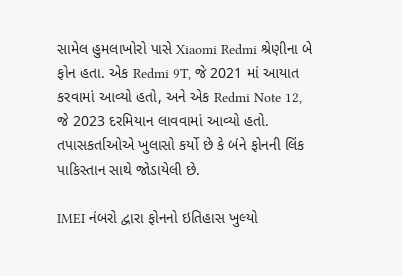સામેલ હુમલાખોરો પાસે Xiaomi Redmi શ્રેણીના બે ફોન હતા. એક Redmi 9T, જે 2021 માં આયાત કરવામાં આવ્યો હતો, અને એક Redmi Note 12, જે 2023 દરમિયાન લાવવામાં આવ્યો હતો. તપાસકર્તાઓએ ખુલાસો કર્યો છે કે બંને ફોનની લિંક પાકિસ્તાન સાથે જોડાયેલી છે.

IMEI નંબરો દ્વારા ફોનનો ઇતિહાસ ખુલ્યો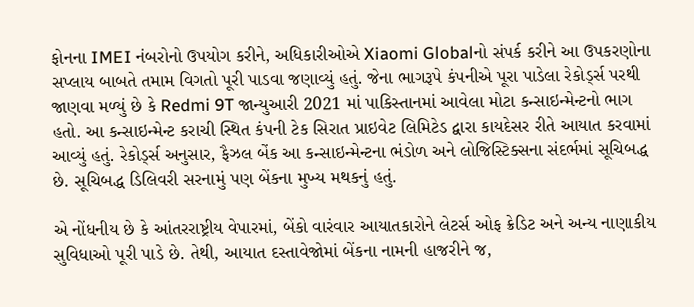ફોનના IMEI નંબરોનો ઉપયોગ કરીને, અધિકારીઓએ Xiaomi Globalનો સંપર્ક કરીને આ ઉપકરણોના સપ્લાય બાબતે તમામ વિગતો પૂરી પાડવા જણાવ્યું હતું. જેના ભાગરૂપે કંપનીએ પૂરા પાડેલા રેકોર્ડ્સ પરથી જાણવા મળ્યું છે કે Redmi 9T જાન્યુઆરી 2021 માં પાકિસ્તાનમાં આવેલા મોટા કન્સાઇન્મેન્ટનો ભાગ હતો. આ કન્સાઇન્મેન્ટ કરાચી સ્થિત કંપની ટેક સિરાત પ્રાઇવેટ લિમિટેડ દ્વારા કાયદેસર રીતે આયાત કરવામાં આવ્યું હતું. રેકોર્ડ્સ અનુસાર, ફૈઝલ બેંક આ કન્સાઇન્મેન્ટના ભંડોળ અને લોજિસ્ટિક્સના સંદર્ભમાં સૂચિબદ્ધ છે. સૂચિબદ્ધ ડિલિવરી સરનામું પણ બેંકના મુખ્ય મથકનું હતું.

એ નોંધનીય છે કે આંતરરાષ્ટ્રીય વેપારમાં, બેંકો વારંવાર આયાતકારોને લેટર્સ ઓફ ક્રેડિટ અને અન્ય નાણાકીય સુવિધાઓ પૂરી પાડે છે. તેથી, આયાત દસ્તાવેજોમાં બેંકના નામની હાજરીને જ,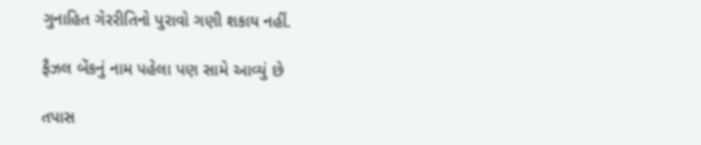ગુનાહિત ગેરરીતિનો પુરાવો ગણી શકાય નહીં.

ફૈઝલ બેંકનું નામ પહેલા પણ સામે આવ્યું છે

તપાસ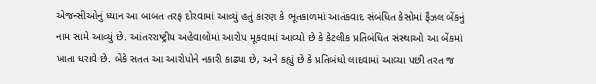એજન્સીઓનું ધ્યાન આ બાબત તરફ દોરવામાં આવ્યું હતું કારણ કે ભૂતકાળમાં આતંકવાદ સંબંધિત કેસોમાં ફૈઝલ બેંકનું નામ સામે આવ્યું છે. આંતરરાષ્ટ્રીય અહેવાલોમાં આરોપ મૂકવામાં આવ્યો છે કે કેટલીક પ્રતિબંધિત સંસ્થાઓ આ બેંકમાં ખાતા ધરાવે છે. બેંકે સતત આ આરોપોને નકારી કાઢ્યા છે, અને કહ્યું છે કે પ્રતિબંધો લાદવામાં આવ્યા પછી તરત જ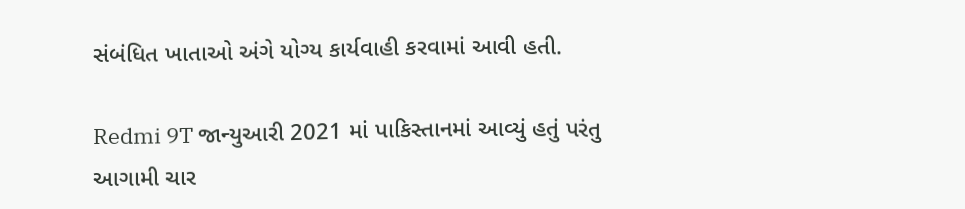સંબંધિત ખાતાઓ અંગે યોગ્ય કાર્યવાહી કરવામાં આવી હતી.

Redmi 9T જાન્યુઆરી 2021 માં પાકિસ્તાનમાં આવ્યું હતું પરંતુ આગામી ચાર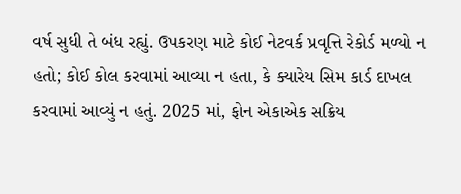વર્ષ સુધી તે બંધ રહ્યું. ઉપકરણ માટે કોઈ નેટવર્ક પ્રવૃત્તિ રેકોર્ડ મળ્યો ન હતો; કોઈ કોલ કરવામાં આવ્યા ન હતા, કે ક્યારેય સિમ કાર્ડ દાખલ કરવામાં આવ્યું ન હતું. 2025 માં, ફોન એકાએક સક્રિય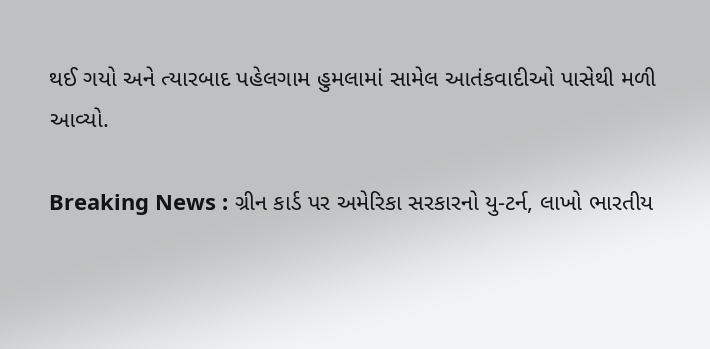થઈ ગયો અને ત્યારબાદ પહેલગામ હુમલામાં સામેલ આતંકવાદીઓ પાસેથી મળી આવ્યો.

Breaking News : ગ્રીન કાર્ડ પર અમેરિકા સરકારનો યુ-ટર્ન, લાખો ભારતીય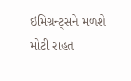ઇમિગ્રન્ટ્સને મળશે મોટી રાહત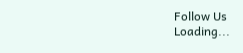Follow Us
Loading...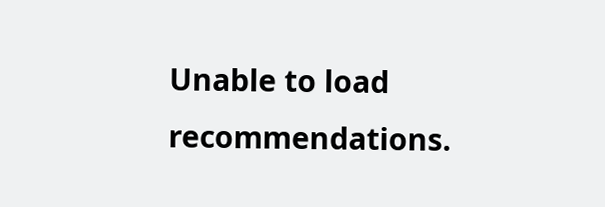Unable to load recommendations.